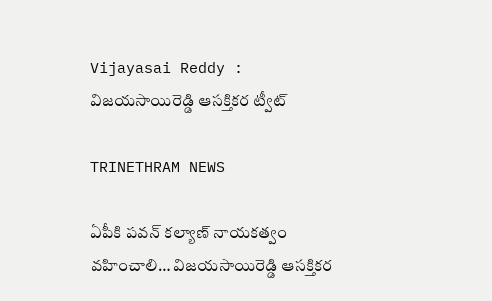Vijayasai Reddy : విజ‌యసాయిరెడ్డి ఆస‌క్తిక‌ర ట్వీట్‌

TRINETHRAM NEWS

ఏపీకి ప‌వ‌న్ క‌ల్యాణ్ నాయ‌క‌త్వం వ‌హించాలి… విజ‌యసాయిరెడ్డి ఆస‌క్తిక‌ర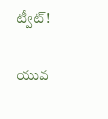ట్వీట్‌!

యువ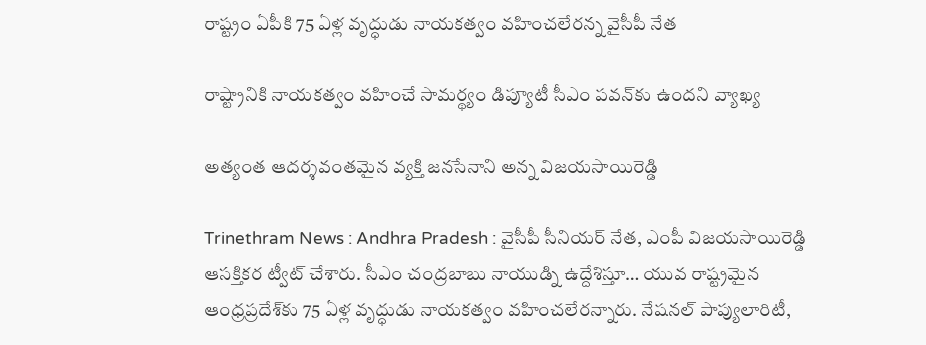రాష్ట్రం ఏపీకి 75 ఏళ్ల వృద్ధుడు నాయ‌క‌త్వం వ‌హించ‌లేర‌న్న వైసీపీ నేత‌

రాష్ట్రానికి నాయ‌క‌త్వం వ‌హించే సామ‌ర్థ్యం డిప్యూటీ సీఎం ప‌వ‌న్‌కు ఉంద‌ని వ్యాఖ్య‌

అత్యంత ఆద‌ర్శవంత‌మైన వ్య‌క్తి జ‌న‌సేనాని అన్న విజ‌యసాయిరెడ్డి

Trinethram News : Andhra Pradesh : వైసీపీ సీనియ‌ర్ నేత‌, ఎంపీ విజ‌య‌సాయిరెడ్డి ఆస‌క్తిక‌ర ట్వీట్ చేశారు. సీఎం చంద్ర‌బాబు నాయుడ్ని ఉద్దేశిస్తూ… యువ రాష్ట్ర‌మైన ఆంధ్ర‌ప్రదేశ్‌కు 75 ఏళ్ల వృద్ధుడు నాయ‌క‌త్వం వ‌హించ‌లేర‌న్నారు. నేష‌న‌ల్ పాప్యులారిటీ,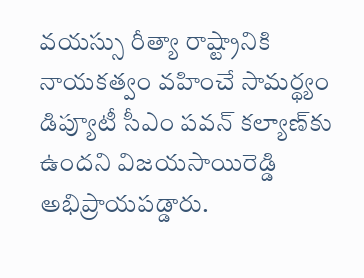వ‌య‌స్సు రీత్యా రాష్ట్రానికి నాయ‌క‌త్వం వ‌హించే సామ‌ర్థ్యం డిప్యూటీ సీఎం ప‌వ‌న్ క‌ల్యాణ్‌కు ఉంద‌ని విజ‌య‌సాయిరెడ్డి అభిప్రాయ‌ప‌డ్డారు.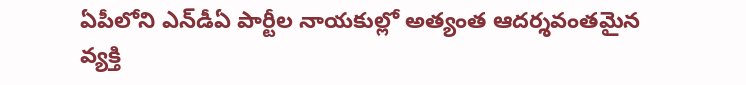ఏపీలోని ఎన్‌డీఏ పార్టీల నాయ‌కుల్లో అత్యంత ఆద‌ర్శవంత‌మైన వ్య‌క్తి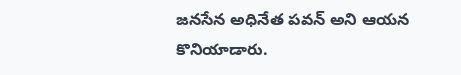జ‌న‌సేన అధినేత ప‌వ‌న్ అని ఆయ‌న కొనియాడారు.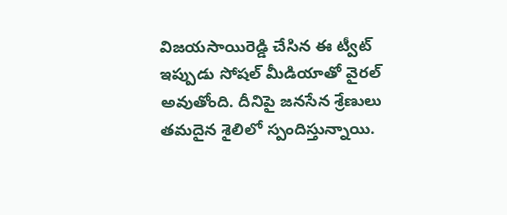విజ‌య‌సాయిరెడ్డి చేసిన ఈ ట్వీట్ ఇప్పుడు సోష‌ల్ మీడియాతో వైర‌ల్ అవుతోంది. దీనిపై జ‌న‌సేన శ్రేణులు త‌మ‌దైన శైలిలో స్పందిస్తున్నాయి.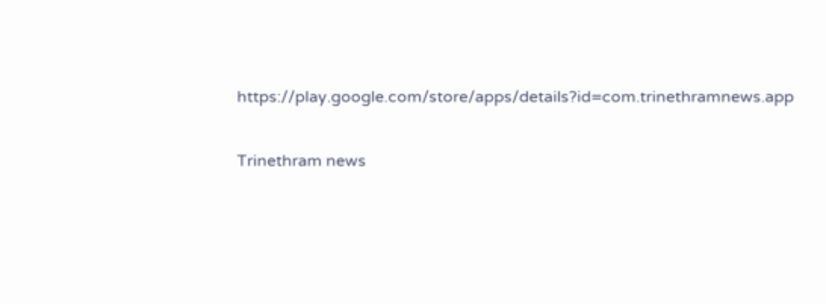https://play.google.com/store/apps/details?id=com.trinethramnews.app

Trinethram news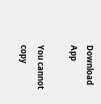Download App

You cannot copy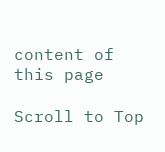content of this page

Scroll to Top